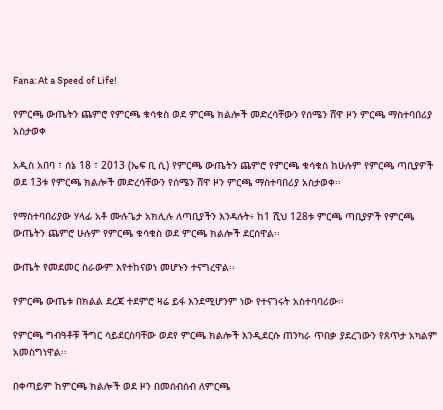Fana: At a Speed of Life!

የምርጫ ውጤትን ጨምሮ የምርጫ ቁሳቁስ ወደ ምርጫ ክልሎች መድረሳቸውን የሰሜን ሸዋ ዞን ምርጫ ማስተባበሪያ አስታወቀ

አዲስ አበባ ፣ ሰኔ 18 ፣ 2013 (ኤፍ ቢ ሲ) የምርጫ ውጤትን ጨምሮ የምርጫ ቁሳቁስ ከሁሉም የምርጫ ጣቢያዎች ወደ 13ቱ የምርጫ ክልሎች መድረሳቸውን የሰሜን ሸዋ ዞን ምርጫ ማስተባበሪያ አስታወቀ፡፡

የማስተባበሪያው ሃላፊ አቶ ሙሉጌታ አክሊሉ ለጣቢያችን እንዳሉት፥ ከ1 ሺህ 128ቱ ምርጫ ጣቢያዎች የምርጫ ውጤትን ጨምሮ ሁሉም የምርጫ ቁሳቁስ ወደ ምርጫ ክልሎች ደርሰዋል፡፡

ውጤት የመደመር ስራውም እየተከናወነ መሆኑን ተናግረዋል፡፡

የምርጫ ውጤቱ በክልል ደረጃ ተደምሮ ዛሬ ይፋ እንደሚሆንም ነው የተናገሩት አስተባባሪው፡፡

የምርጫ ግብዓቶቹ ችግር ሳይደርስባቸው ወደየ ምርጫ ክልሎች እንዲደርሱ ጠንካራ ጥበቃ ያደረገውን የጸጥታ አካልም አመስግነዋል፡፡

በቀጣይም ከምርጫ ክልሎች ወደ ዞን በመሰብሰብ ለምርጫ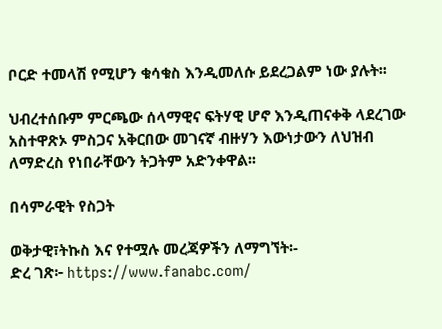ቦርድ ተመላሽ የሚሆን ቁሳቁስ እንዲመለሱ ይደረጋልም ነው ያሉት፡፡

ህብረተሰቡም ምርጫው ሰላማዊና ፍትሃዊ ሆኖ እንዲጠናቀቅ ላደረገው አስተዋጽኦ ምስጋና አቅርበው መገናኛ ብዙሃን እውነታውን ለህዝብ ለማድረስ የነበራቸውን ትጋትም አድንቀዋል፡፡

በሳምራዊት የስጋት

ወቅታዊ፣ትኩስ እና የተሟሉ መረጃዎችን ለማግኘት፡-
ድረ ገጽ፦ https://www.fanabc.com/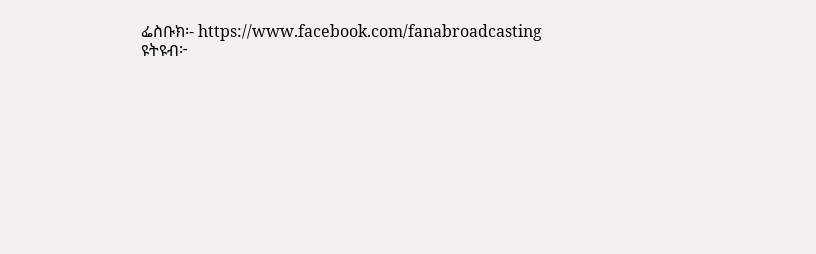ፌስቡክ፡- https://www.facebook.com/fanabroadcasting
ዩትዩብ፦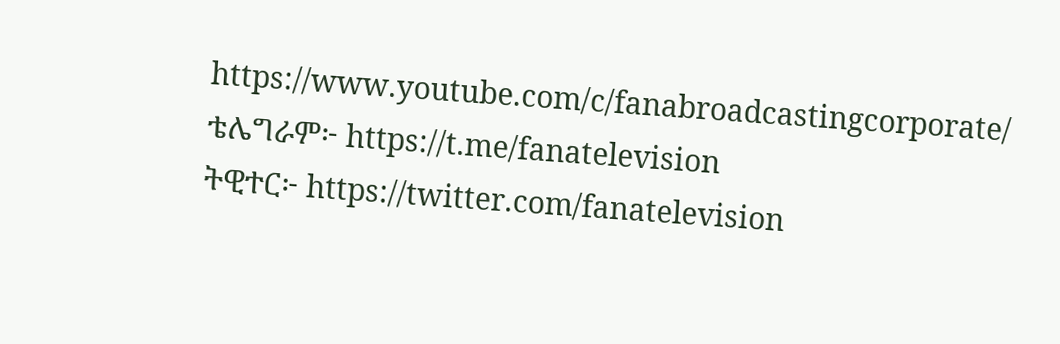https://www.youtube.com/c/fanabroadcastingcorporate/
ቴሌግራም፦ https://t.me/fanatelevision
ትዊተር፦ https://twitter.com/fanatelevision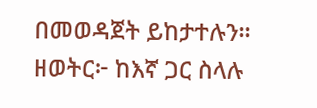በመወዳጀት ይከታተሉን፡፡
ዘወትር፦ ከእኛ ጋር ስላሉ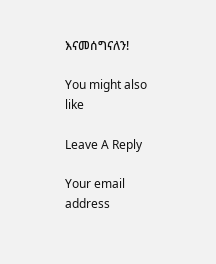እናመሰግናለን!

You might also like

Leave A Reply

Your email address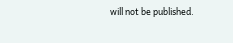will not be published.